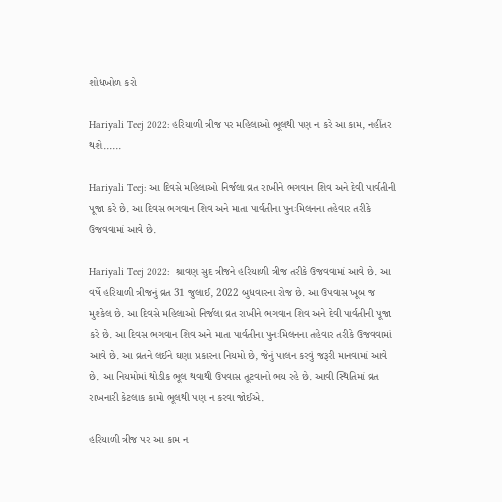શોધખોળ કરો

Hariyali Teej 2022: હરિયાળી ત્રીજ પર મહિલાઓ ભૂલથી પણ ન કરે આ કામ, નહીંતર થશે......

Hariyali Teej: આ દિવસે મહિલાઓ નિર્જલા વ્રત રાખીને ભગવાન શિવ અને દેવી પાર્વતીની પૂજા કરે છે. આ દિવસ ભગવાન શિવ અને માતા પાર્વતીના પુનઃમિલનના તહેવાર તરીકે ઉજવવામાં આવે છે.

Hariyali Teej 2022:  શ્રાવણ સુદ ત્રીજને હરિયાળી ત્રીજ તરીકે ઉજવવામાં આવે છે. આ વર્ષે હરિયાળી ત્રીજનું વ્રત 31 જુલાઈ, 2022 બુધવારના રોજ છે. આ ઉપવાસ ખૂબ જ મુશ્કેલ છે. આ દિવસે મહિલાઓ નિર્જલા વ્રત રાખીને ભગવાન શિવ અને દેવી પાર્વતીની પૂજા કરે છે. આ દિવસ ભગવાન શિવ અને માતા પાર્વતીના પુનઃમિલનના તહેવાર તરીકે ઉજવવામાં આવે છે. આ વ્રતને લઈને ઘણા પ્રકારના નિયમો છે, જેનું પાલન કરવું જરૂરી માનવામાં આવે છે. આ નિયમોમાં થોડીક ભૂલ થવાથી ઉપવાસ તૂટવાનો ભય રહે છે. આવી સ્થિતિમાં વ્રત રાખનારી કેટલાક કામો ભૂલથી પણ ન કરવા જોઈએ.

હરિયાળી ત્રીજ પર આ કામ ન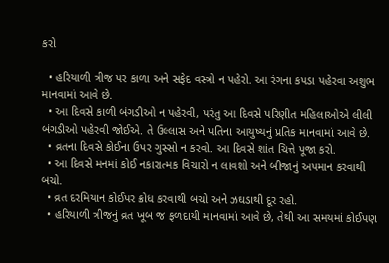કરો

  • હરિયાળી ત્રીજ પર કાળા અને સફેદ વસ્ત્રો ન પહેરો. આ રંગના કપડા પહેરવા અશુભ માનવામાં આવે છે.
  • આ દિવસે કાળી બંગડીઓ ન પહેરવી, પરંતુ આ દિવસે પરિણીત મહિલાઓએ લીલી બંગડીઓ પહેરવી જોઈએ. તે ઉલ્લાસ અને પતિના આયુષ્યનું પ્રતિક માનવામાં આવે છે.
  • વ્રતના દિવસે કોઈના ઉપર ગુસ્સો ન કરવો. આ દિવસે શાંત ચિત્તે પૂજા કરો.
  • આ દિવસે મનમાં કોઈ નકારાત્મક વિચારો ન લાવશો અને બીજાનું અપમાન કરવાથી બચો.
  • વ્રત દરમિયાન કોઈપર ક્રોધ કરવાથી બચો અને ઝઘડાથી દૂર રહો.
  • હરિયાળી ત્રીજનું વ્રત ખૂબ જ ફળદાયી માનવામાં આવે છે, તેથી આ સમયમાં કોઈપણ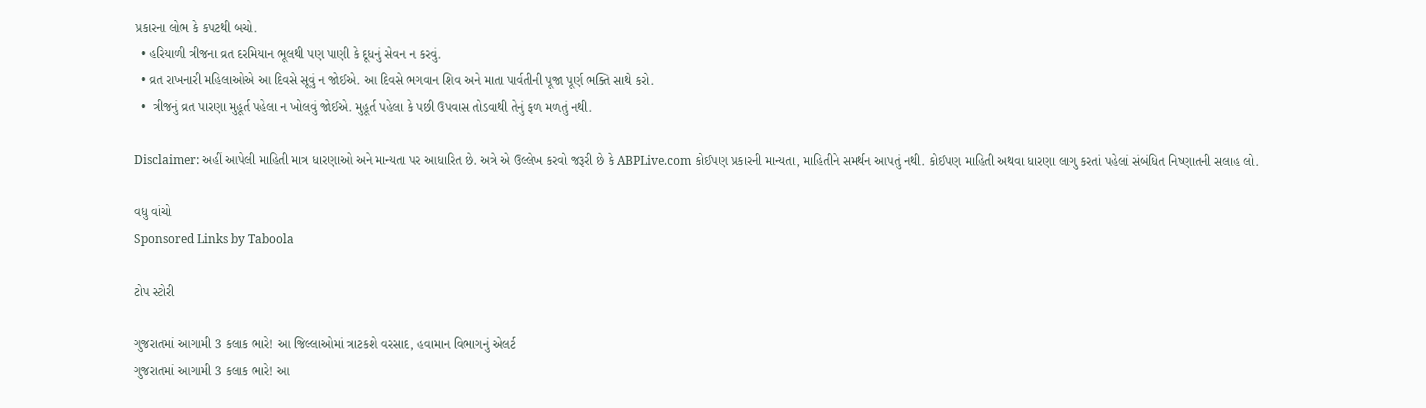પ્રકારના લોભ કે કપટથી બચો.
  • હરિયાળી ત્રીજના વ્રત દરમિયાન ભૂલથી પણ પાણી કે દૂધનું સેવન ન કરવું.
  • વ્રત રાખનારી મહિલાઓએ આ દિવસે સૂવું ન જોઈએ. આ દિવસે ભગવાન શિવ અને માતા પાર્વતીની પૂજા પૂર્ણ ભક્તિ સાથે કરો.
  •  ત્રીજનું વ્રત પારણા મુહૂર્ત પહેલા ન ખોલવું જોઈએ. મુહૂર્ત પહેલા કે પછી ઉપવાસ તોડવાથી તેનું ફળ મળતું નથી.

Disclaimer: અહીં આપેલી માહિતી માત્ર ધારણાઓ અને માન્યતા પર આધારિત છે. અત્રે એ ઉલ્લેખ કરવો જરૂરી છે કે ABPLive.com કોઈપણ પ્રકારની માન્યતા, માહિતીને સમર્થન આપતું નથી. કોઈપણ માહિતી અથવા ધારણા લાગુ કરતાં પહેલાં સંબંધિત નિષ્ણાતની સલાહ લો.

વધુ વાંચો
Sponsored Links by Taboola

ટોપ સ્ટોરી

ગુજરાતમાં આગામી 3 કલાક ભારે! આ જિલ્લાઓમાં ત્રાટકશે વરસાદ, હવામાન વિભાગનું એલર્ટ
ગુજરાતમાં આગામી 3 કલાક ભારે! આ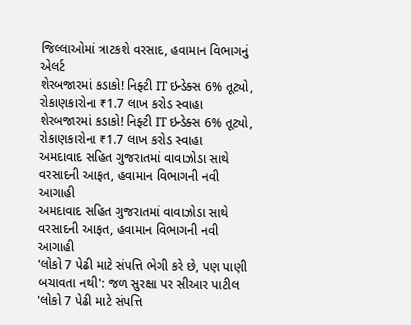જિલ્લાઓમાં ત્રાટકશે વરસાદ, હવામાન વિભાગનું એલર્ટ
શેરબજારમાં કડાકો! નિફ્ટી IT ઇન્ડેક્સ 6% તૂટ્યો, રોકાણકારોના ₹1.7 લાખ કરોડ સ્વાહા
શેરબજારમાં કડાકો! નિફ્ટી IT ઇન્ડેક્સ 6% તૂટ્યો, રોકાણકારોના ₹1.7 લાખ કરોડ સ્વાહા
અમદાવાદ સહિત ગુજરાતમાં વાવાઝોડા સાથે વરસાદની આફત, હવામાન વિભાગની નવી આગાહી
અમદાવાદ સહિત ગુજરાતમાં વાવાઝોડા સાથે વરસાદની આફત, હવામાન વિભાગની નવી આગાહી
'લોકો 7 પેઢી માટે સંપત્તિ ભેગી કરે છે, પણ પાણી બચાવતા નથી': જળ સુરક્ષા પર સીઆર પાટીલ
'લોકો 7 પેઢી માટે સંપત્તિ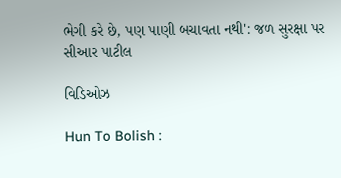ભેગી કરે છે, પણ પાણી બચાવતા નથી': જળ સુરક્ષા પર સીઆર પાટીલ

વિડિઓઝ

Hun To Bolish :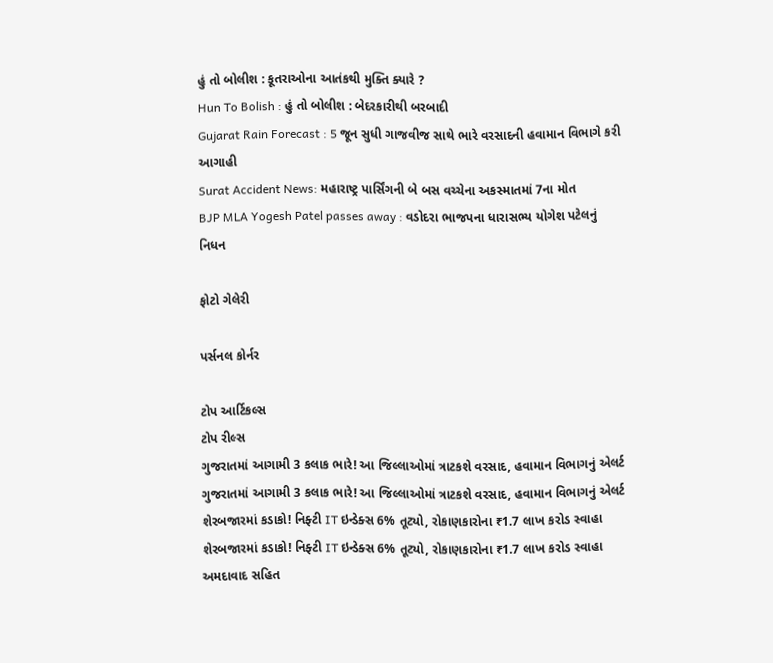હું તો બોલીશ : કૂતરાઓના આતંકથી મુક્તિ ક્યારે ?
Hun To Bolish : હું તો બોલીશ : બેદરકારીથી બરબાદી
Gujarat Rain Forecast : 5 જૂન સુધી ગાજવીજ સાથે ભારે વરસાદની હવામાન વિભાગે કરી આગાહી
Surat Accident News: મહારાષ્ટ્ર પાર્સિંગની બે બસ વચ્ચેના અકસ્માતમાં 7ના મોત
BJP MLA Yogesh Patel passes away : વડોદરા ભાજપના ધારાસભ્ય યોગેશ પટેલનું નિધન

ફોટો ગેલેરી

પર્સનલ કોર્નર

ટોપ આર્ટિકલ્સ
ટોપ રીલ્સ
ગુજરાતમાં આગામી 3 કલાક ભારે! આ જિલ્લાઓમાં ત્રાટકશે વરસાદ, હવામાન વિભાગનું એલર્ટ
ગુજરાતમાં આગામી 3 કલાક ભારે! આ જિલ્લાઓમાં ત્રાટકશે વરસાદ, હવામાન વિભાગનું એલર્ટ
શેરબજારમાં કડાકો! નિફ્ટી IT ઇન્ડેક્સ 6% તૂટ્યો, રોકાણકારોના ₹1.7 લાખ કરોડ સ્વાહા
શેરબજારમાં કડાકો! નિફ્ટી IT ઇન્ડેક્સ 6% તૂટ્યો, રોકાણકારોના ₹1.7 લાખ કરોડ સ્વાહા
અમદાવાદ સહિત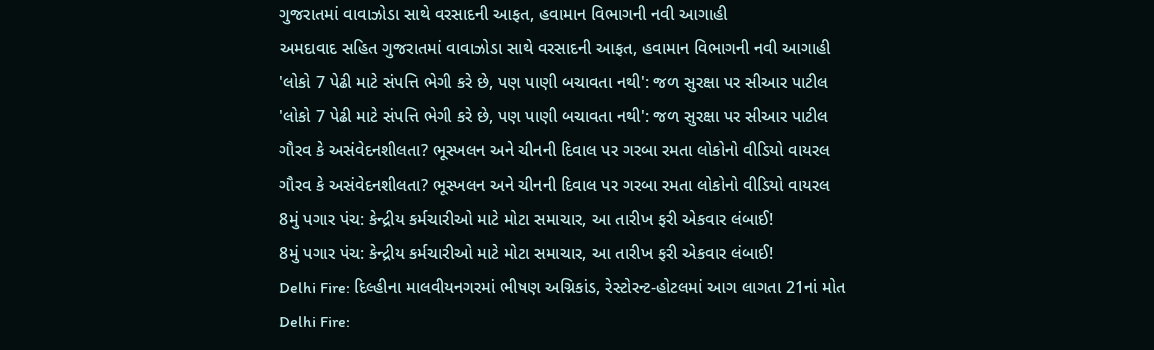ગુજરાતમાં વાવાઝોડા સાથે વરસાદની આફત, હવામાન વિભાગની નવી આગાહી
અમદાવાદ સહિત ગુજરાતમાં વાવાઝોડા સાથે વરસાદની આફત, હવામાન વિભાગની નવી આગાહી
'લોકો 7 પેઢી માટે સંપત્તિ ભેગી કરે છે, પણ પાણી બચાવતા નથી': જળ સુરક્ષા પર સીઆર પાટીલ
'લોકો 7 પેઢી માટે સંપત્તિ ભેગી કરે છે, પણ પાણી બચાવતા નથી': જળ સુરક્ષા પર સીઆર પાટીલ
ગૌરવ કે અસંવેદનશીલતા? ભૂસ્ખલન અને ચીનની દિવાલ પર ગરબા રમતા લોકોનો વીડિયો વાયરલ
ગૌરવ કે અસંવેદનશીલતા? ભૂસ્ખલન અને ચીનની દિવાલ પર ગરબા રમતા લોકોનો વીડિયો વાયરલ
8મું પગાર પંચ: કેન્દ્રીય કર્મચારીઓ માટે મોટા સમાચાર, આ તારીખ ફરી એકવાર લંબાઈ!
8મું પગાર પંચ: કેન્દ્રીય કર્મચારીઓ માટે મોટા સમાચાર, આ તારીખ ફરી એકવાર લંબાઈ!
Delhi Fire: દિલ્હીના માલવીયનગરમાં ભીષણ અગ્નિકાંડ, રેસ્ટોરન્ટ-હોટલમાં આગ લાગતા 21નાં મોત
Delhi Fire: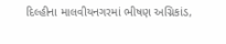દિલ્હીના માલવીયનગરમાં ભીષણ અગ્નિકાંડ,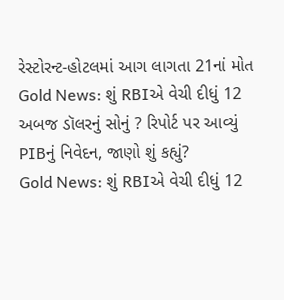રેસ્ટોરન્ટ-હોટલમાં આગ લાગતા 21નાં મોત
Gold News: શું RBIએ વેચી દીધું 12 અબજ ડૉલરનું સોનું ? રિપોર્ટ પર આવ્યું PIBનું નિવેદન, જાણો શું કહ્યું?
Gold News: શું RBIએ વેચી દીધું 12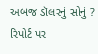અબજ ડૉલરનું સોનું ? રિપોર્ટ પર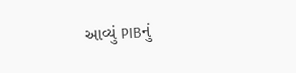આવ્યું PIBનું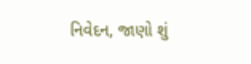નિવેદન, જાણો શું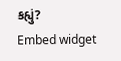કહ્યું?
Embed widget